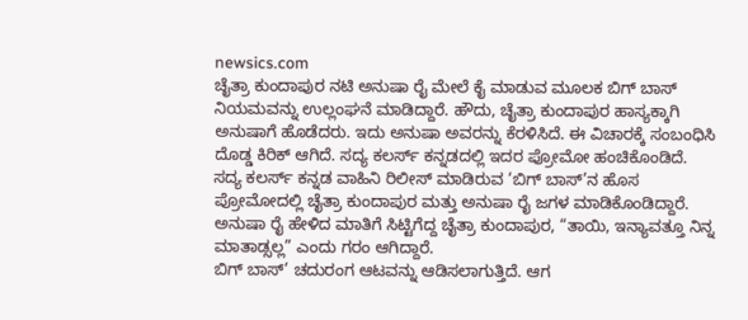newsics.com
ಚೈತ್ರಾ ಕುಂದಾಪುರ ನಟಿ ಅನುಷಾ ರೈ ಮೇಲೆ ಕೈ ಮಾಡುವ ಮೂಲಕ ಬಿಗ್ ಬಾಸ್ ನಿಯಮವನ್ನು ಉಲ್ಲಂಘನೆ ಮಾಡಿದ್ದಾರೆ. ಹೌದು, ಚೈತ್ರಾ ಕುಂದಾಪುರ ಹಾಸ್ಯಕ್ಕಾಗಿ ಅನುಷಾಗೆ ಹೊಡೆದರು. ಇದು ಅನುಷಾ ಅವರನ್ನು ಕೆರಳಿಸಿದೆ. ಈ ವಿಚಾರಕ್ಕೆ ಸಂಬಂಧಿಸಿ ದೊಡ್ಡ ಕಿರಿಕ್ ಆಗಿದೆ. ಸದ್ಯ ಕಲರ್ಸ್ ಕನ್ನಡದಲ್ಲಿ ಇದರ ಪ್ರೋಮೋ ಹಂಚಿಕೊಂಡಿದೆ.
ಸದ್ಯ ಕಲರ್ಸ್ ಕನ್ನಡ ವಾಹಿನಿ ರಿಲೀಸ್ ಮಾಡಿರುವ ‘ಬಿಗ್ ಬಾಸ್’ನ ಹೊಸ ಪ್ರೋಮೋದಲ್ಲಿ ಚೈತ್ರಾ ಕುಂದಾಪುರ ಮತ್ತು ಅನುಷಾ ರೈ ಜಗಳ ಮಾಡಿಕೊಂಡಿದ್ದಾರೆ. ಅನುಷಾ ರೈ ಹೇಳಿದ ಮಾತಿಗೆ ಸಿಟ್ಟಿಗೆದ್ದ ಚೈತ್ರಾ ಕುಂದಾಪುರ, “ತಾಯಿ, ಇನ್ಯಾವತ್ತೂ ನಿನ್ನ ಮಾತಾಡ್ಸಲ್ಲ” ಎಂದು ಗರಂ ಆಗಿದ್ದಾರೆ.
ಬಿಗ್ ಬಾಸ್’ ಚದುರಂಗ ಆಟವನ್ನು ಆಡಿಸಲಾಗುತ್ತಿದೆ. ಆಗ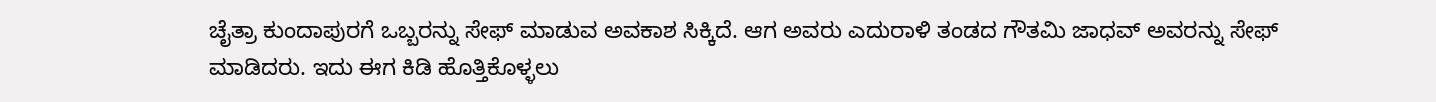ಚೈತ್ರಾ ಕುಂದಾಪುರಗೆ ಒಬ್ಬರನ್ನು ಸೇಫ್ ಮಾಡುವ ಅವಕಾಶ ಸಿಕ್ಕಿದೆ. ಆಗ ಅವರು ಎದುರಾಳಿ ತಂಡದ ಗೌತಮಿ ಜಾಧವ್ ಅವರನ್ನು ಸೇಫ್ ಮಾಡಿದರು. ಇದು ಈಗ ಕಿಡಿ ಹೊತ್ತಿಕೊಳ್ಳಲು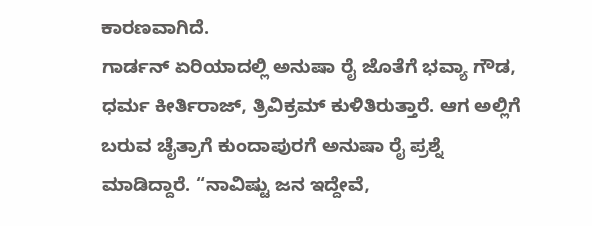ಕಾರಣವಾಗಿದೆ.
ಗಾರ್ಡನ್ ಏರಿಯಾದಲ್ಲಿ ಅನುಷಾ ರೈ ಜೊತೆಗೆ ಭವ್ಯಾ ಗೌಡ, ಧರ್ಮ ಕೀರ್ತಿರಾಜ್, ತ್ರಿವಿಕ್ರಮ್ ಕುಳಿತಿರುತ್ತಾರೆ. ಆಗ ಅಲ್ಲಿಗೆ ಬರುವ ಚೈತ್ರಾಗೆ ಕುಂದಾಪುರಗೆ ಅನುಷಾ ರೈ ಪ್ರಶ್ನೆ ಮಾಡಿದ್ದಾರೆ. “ನಾವಿಷ್ಟು ಜನ ಇದ್ದೇವೆ,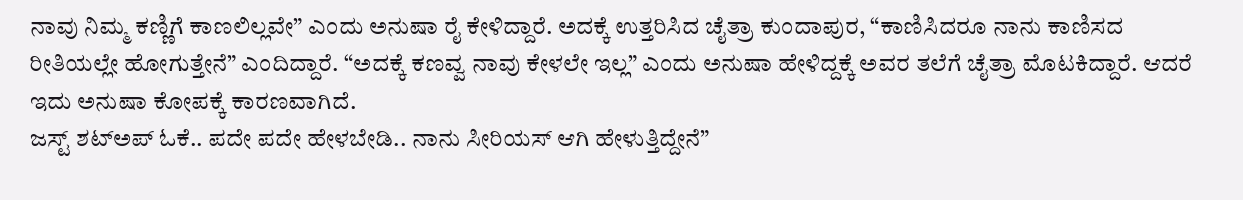ನಾವು ನಿಮ್ಮ ಕಣ್ಣಿಗೆ ಕಾಣಲಿಲ್ಲವೇ” ಎಂದು ಅನುಷಾ ರೈ ಕೇಳಿದ್ದಾರೆ. ಅದಕ್ಕೆ ಉತ್ತರಿಸಿದ ಚೈತ್ರಾ ಕುಂದಾಪುರ, “ಕಾಣಿಸಿದರೂ ನಾನು ಕಾಣಿಸದ ರೀತಿಯಲ್ಲೇ ಹೋಗುತ್ತೇನೆ” ಎಂದಿದ್ದಾರೆ. “ಅದಕ್ಕೆ ಕಣವ್ವ ನಾವು ಕೇಳಲೇ ಇಲ್ಲ” ಎಂದು ಅನುಷಾ ಹೇಳಿದ್ದಕ್ಕೆ ಅವರ ತಲೆಗೆ ಚೈತ್ರಾ ಮೊಟಕಿದ್ದಾರೆ. ಆದರೆ ಇದು ಅನುಷಾ ಕೋಪಕ್ಕೆ ಕಾರಣವಾಗಿದೆ.
ಜಸ್ಟ್ ಶಟ್ಅಪ್ ಓಕೆ.. ಪದೇ ಪದೇ ಹೇಳಬೇಡಿ.. ನಾನು ಸೀರಿಯಸ್ ಆಗಿ ಹೇಳುತ್ತಿದ್ದೇನೆ”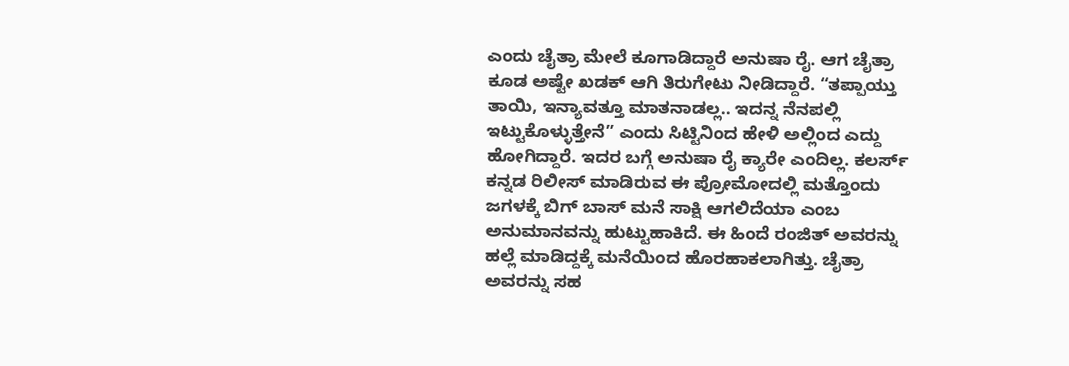ಎಂದು ಚೈತ್ರಾ ಮೇಲೆ ಕೂಗಾಡಿದ್ದಾರೆ ಅನುಷಾ ರೈ. ಆಗ ಚೈತ್ರಾ ಕೂಡ ಅಷ್ಟೇ ಖಡಕ್ ಆಗಿ ತಿರುಗೇಟು ನೀಡಿದ್ದಾರೆ. “ತಪ್ಪಾಯ್ತು ತಾಯಿ, ಇನ್ಯಾವತ್ತೂ ಮಾತನಾಡಲ್ಲ.. ಇದನ್ನ ನೆನಪಲ್ಲಿ ಇಟ್ಟುಕೊಳ್ಳುತ್ತೇನೆ” ಎಂದು ಸಿಟ್ಟಿನಿಂದ ಹೇಳಿ ಅಲ್ಲಿಂದ ಎದ್ದು ಹೋಗಿದ್ದಾರೆ. ಇದರ ಬಗ್ಗೆ ಅನುಷಾ ರೈ ಕ್ಯಾರೇ ಎಂದಿಲ್ಲ. ಕಲರ್ಸ್ ಕನ್ನಡ ರಿಲೀಸ್ ಮಾಡಿರುವ ಈ ಪ್ರೋಮೋದಲ್ಲಿ ಮತ್ತೊಂದು ಜಗಳಕ್ಕೆ ಬಿಗ್ ಬಾಸ್ ಮನೆ ಸಾಕ್ಷಿ ಆಗಲಿದೆಯಾ ಎಂಬ ಅನುಮಾನವನ್ನು ಹುಟ್ಟುಹಾಕಿದೆ. ಈ ಹಿಂದೆ ರಂಜಿತ್ ಅವರನ್ನು ಹಲ್ಲೆ ಮಾಡಿದ್ದಕ್ಕೆ ಮನೆಯಿಂದ ಹೊರಹಾಕಲಾಗಿತ್ತು. ಚೈತ್ರಾ ಅವರನ್ನು ಸಹ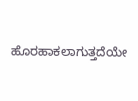ಹೊರಹಾಕಲಾಗುತ್ತದೆಯೇ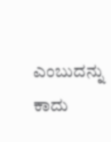ಎಂಬುದನ್ನು ಕಾದು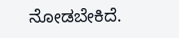ನೋಡಬೇಕಿದೆ.